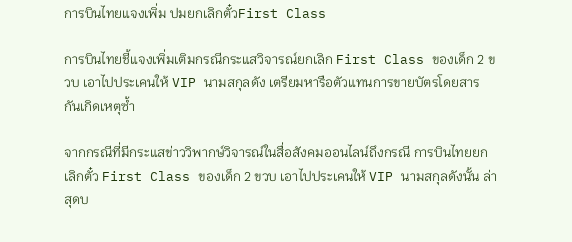การบินไทยแจงเพิ่ม ปมยกเลิกตั๋วFirst Class

การบินไทยชี้แจงเพิ่มเติมกรณีกระแสวิจารณ์ยกเลิก First Class ของเด็ก 2 ขวบ เอาไปประเคนให้ VIP นามสกุลดัง เตรียมหารือตัวแทนการขายบัตรโดยสาร กันเกิดเหตุซ้ำ

จากกรณีที่มีกระแสข่าววิพากษ์วิจารณ์ในสื่อสังคมออนไลน์ถึงกรณี การบินไทยยกเลิกตั๋ว First Class ของเด็ก 2 ขวบ เอาไปประเคนให้ VIP นามสกุลดังนั้น ล่าสุดบ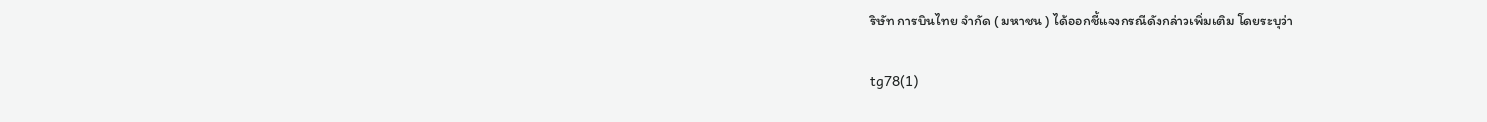ริษัท การบินไทย จำกัด ( มหาชน ) ได้ออกชี้แจงกรณีดังกล่าวเพิ่มเติม โดยระบุว่า

tg78(1)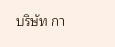บริษัท กา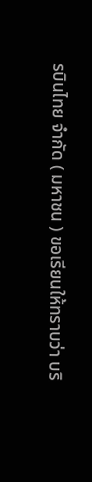รบินไทย จำกัด ( มหาชน ) ขอเรียนให้ทราบว่า บริ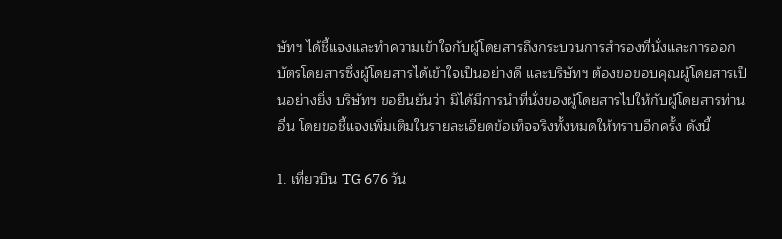ษัทฯ ได้ชี้แจงและทำความเข้าใจกับผู้โดยสารถึงกระบวนการสำรองที่นั่งและการออกบัตรโดยสารซึ่งผู้โดยสารได้เข้าใจเป็นอย่างดี และบริษัทฯ ต้องขอขอบคุณผู้โดยสารเป็นอย่างยิ่ง บริษัทฯ ขอยืนยันว่า มิได้มีการนำที่นั่งของผู้โดยสารไปให้กับผู้โดยสารท่านอื่น โดยขอชี้แจงเพิ่มเติมในรายละเอียดข้อเท็จจริงทั้งหมดให้ทราบอีกครั้ง ดังนี้

1. เที่ยวบิน TG 676 วัน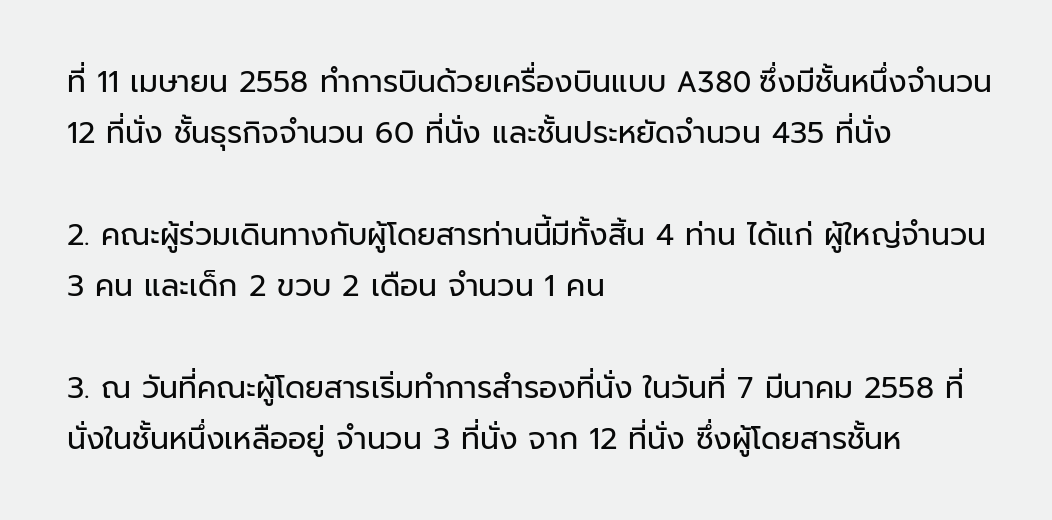ที่ 11 เมษายน 2558 ทำการบินด้วยเครื่องบินแบบ A380 ซึ่งมีชั้นหนึ่งจำนวน 12 ที่นั่ง ชั้นธุรกิจจำนวน 60 ที่นั่ง และชั้นประหยัดจำนวน 435 ที่นั่ง

2. คณะผู้ร่วมเดินทางกับผู้โดยสารท่านนี้มีทั้งสิ้น 4 ท่าน ได้แก่ ผู้ใหญ่จำนวน 3 คน และเด็ก 2 ขวบ 2 เดือน จำนวน 1 คน

3. ณ วันที่คณะผู้โดยสารเริ่มทำการสำรองที่นั่ง ในวันที่ 7 มีนาคม 2558 ที่นั่งในชั้นหนึ่งเหลืออยู่ จำนวน 3 ที่นั่ง จาก 12 ที่นั่ง ซึ่งผู้โดยสารชั้นห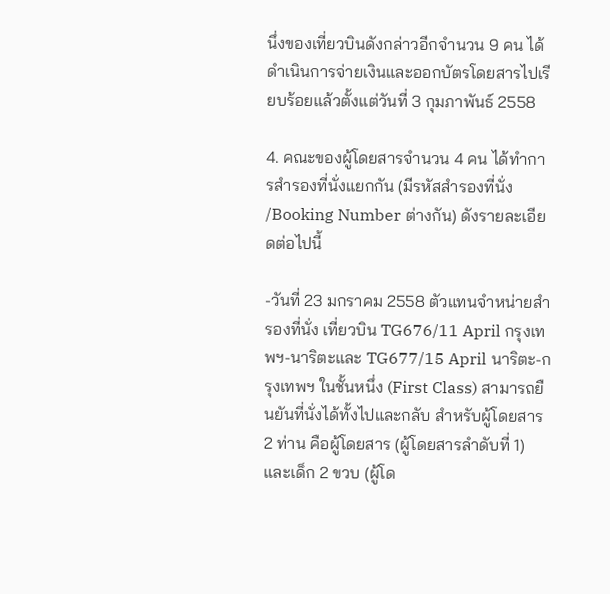นึ่งของเที่ยวบินดังกล่าวอีกจำนวน 9 คน ได้ดำเนินการจ่ายเงินและออกบัตรโดยสารไปเรียบร้อยแล้วตั้งแต่วันที่ 3 กุมภาพันธ์ 2558

4. คณะของผู้โดยสารจำนวน 4 คน ได้ทำการสำรองที่นั่งแยกกัน (มีรหัสสำรองที่นั่ง /Booking Number ต่างกัน) ดังรายละเอียดต่อไปนี้

-วันที่ 23 มกราคม 2558 ตัวแทนจำหน่ายสำรองที่นั่ง เที่ยวบิน TG676/11 April กรุงเทพฯ-นาริตะและ TG677/15 April นาริตะ-กรุงเทพฯ ในชั้นหนึ่ง (First Class) สามารถยืนยันที่นั่งได้ทั้งไปและกลับ สำหรับผู้โดยสาร 2 ท่าน คือผู้โดยสาร (ผู้โดยสารลำดับที่ 1) และเด็ก 2 ขวบ (ผู้โด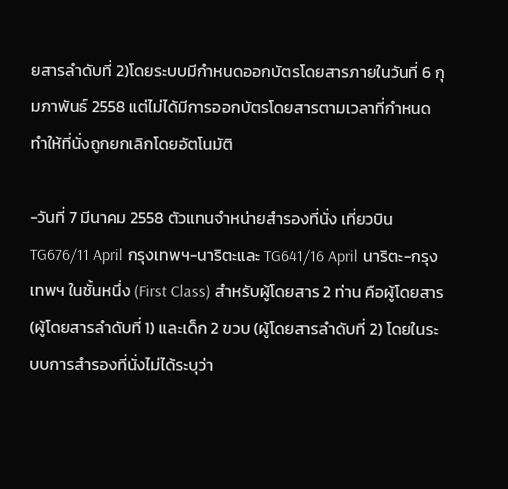ยสารลำดับที่ 2)โดยระบบมีกำหนดออกบัตรโดยสารภายในวันที่ 6 กุมภาพันธ์ 2558 แต่ไม่ได้มีการออกบัตรโดยสารตามเวลาที่กำหนด ทำให้ที่นั่งถูกยกเลิกโดยอัตโนมัติ

-วันที่ 7 มีนาคม 2558 ตัวแทนจำหน่ายสำรองที่นั่ง เที่ยวบิน TG676/11 April กรุงเทพฯ-นาริตะและ TG641/16 April นาริตะ-กรุงเทพฯ ในชั้นหนึ่ง (First Class) สำหรับผู้โดยสาร 2 ท่าน คือผู้โดยสาร (ผู้โดยสารลำดับที่ 1) และเด็ก 2 ขวบ (ผู้โดยสารลำดับที่ 2) โดยในระบบการสำรองที่นั่งไม่ได้ระบุว่า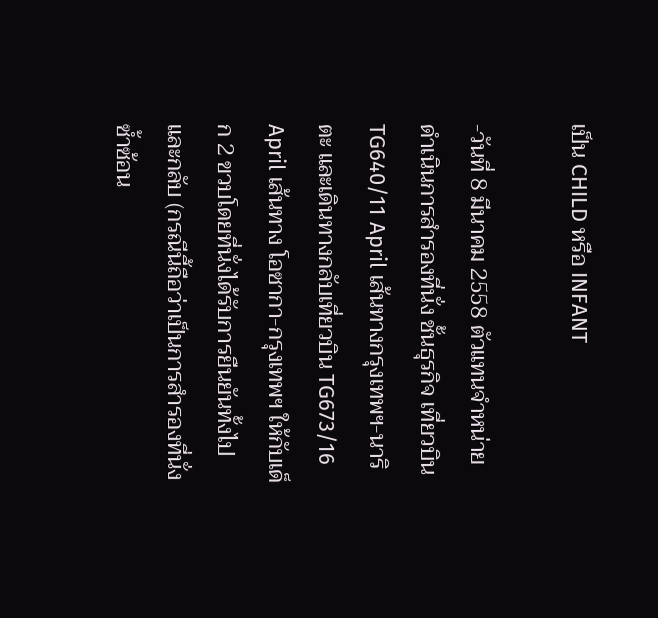เป็น CHILD หรือ INFANT

-วันที่ 8 มีนาคม 2558 ตัวแทนจำหน่ายดำเนินการสำรองที่นั่ง ชั้นธุรกิจ เที่ยวบิน TG640/11 April เส้นทางกรุงเทพฯ-นาริตะ และเดินทางกลับเที่ยวบิน TG673/16 April เส้นทาง โอซากา-กรุงเทพฯ ให้กับเด็ก 2 ขวบโดยที่นั่งได้รับการยืนยันทั้งไปและกลับ (กรณีนี้ถือว่าเป็นการสำรองที่นั่งซ้ำซ้อน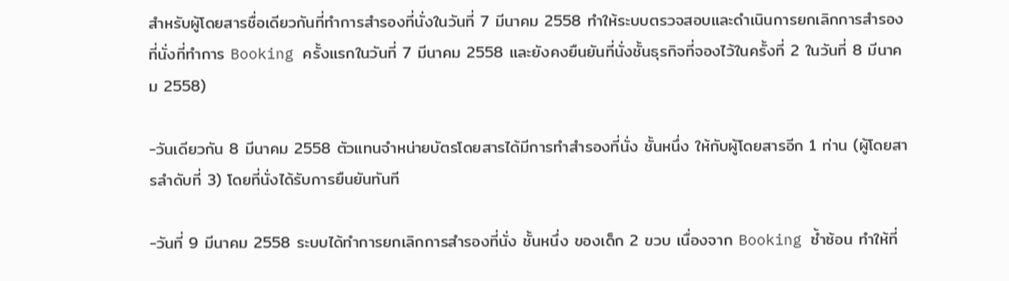สำหรับผู้โดยสารชื่อเดียวกันที่ทำการสำรองที่นั่งในวันที่ 7 มีนาคม 2558 ทำให้ระบบตรวจสอบและดำเนินการยกเลิกการสำรองที่นั่งที่ทำการ Booking ครั้งแรกในวันที่ 7 มีนาคม 2558 และยังคงยืนยันที่นั่งชั้นธุรกิจที่จองไว้ในครั้งที่ 2 ในวันที่ 8 มีนาคม 2558)

-วันเดียวกัน 8 มีนาคม 2558 ตัวแทนจำหน่ายบัตรโดยสารได้มีการทำสำรองที่นั่ง ชั้นหนึ่ง ให้กับผู้โดยสารอีก 1 ท่าน (ผู้โดยสารลำดับที่ 3) โดยที่นั่งได้รับการยืนยันทันที

-วันที่ 9 มีนาคม 2558 ระบบได้ทำการยกเลิกการสำรองที่นั่ง ชั้นหนึ่ง ของเด็ก 2 ขวบ เนื่องจาก Booking ซ้ำซ้อน ทำให้ที่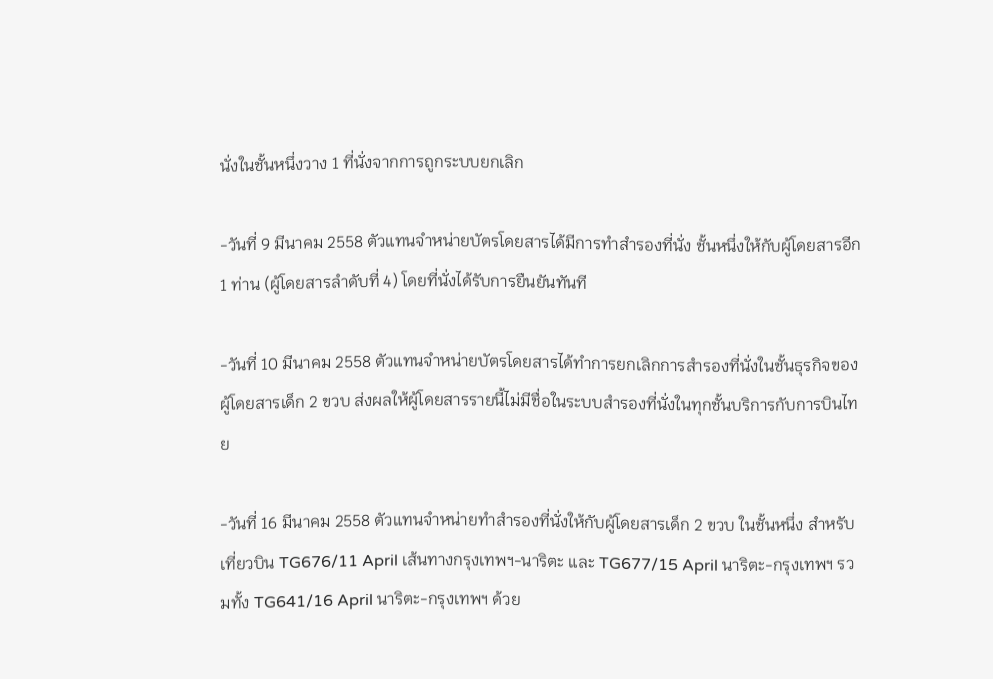นั่งในชั้นหนึ่งวาง 1 ที่นั่งจากการถูกระบบยกเลิก

-วันที่ 9 มีนาคม 2558 ตัวแทนจำหน่ายบัตรโดยสารได้มีการทำสำรองที่นั่ง ชั้นหนึ่งให้กับผู้โดยสารอีก 1 ท่าน (ผู้โดยสารลำดับที่ 4) โดยที่นั่งได้รับการยืนยันทันที

-วันที่ 10 มีนาคม 2558 ตัวแทนจำหน่ายบัตรโดยสารได้ทำการยกเลิกการสำรองที่นั่งในชั้นธุรกิจของผู้โดยสารเด็ก 2 ขวบ ส่งผลให้ผู้โดยสารรายนี้ไม่มีชื่อในระบบสำรองที่นั่งในทุกชั้นบริการกับการบินไทย

-วันที่ 16 มีนาคม 2558 ตัวแทนจำหน่ายทำสำรองที่นั่งให้กับผู้โดยสารเด็ก 2 ขวบ ในชั้นหนึ่ง สำหรับเที่ยวบิน TG676/11 April เส้นทางกรุงเทพฯ-นาริตะ และ TG677/15 April นาริตะ-กรุงเทพฯ รวมทั้ง TG641/16 April นาริตะ-กรุงเทพฯ ด้วย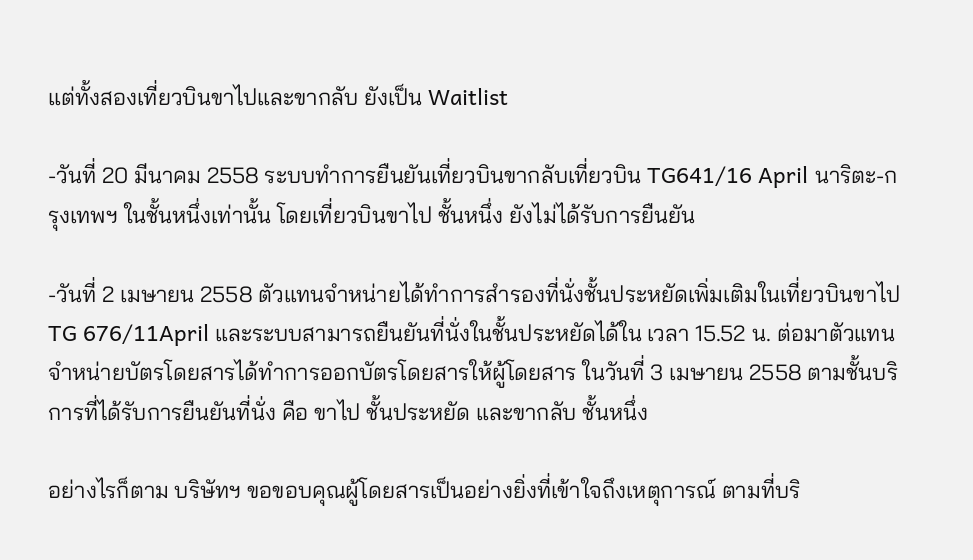แต่ทั้งสองเที่ยวบินขาไปและขากลับ ยังเป็น Waitlist

-วันที่ 20 มีนาคม 2558 ระบบทำการยืนยันเที่ยวบินขากลับเที่ยวบิน TG641/16 April นาริตะ-กรุงเทพฯ ในชั้นหนึ่งเท่านั้น โดยเที่ยวบินขาไป ชั้นหนึ่ง ยังไม่ได้รับการยืนยัน

-วันที่ 2 เมษายน 2558 ตัวแทนจำหน่ายได้ทำการสำรองที่นั่งชั้นประหยัดเพิ่มเติมในเที่ยวบินขาไป TG 676/11April และระบบสามารถยืนยันที่นั่งในชั้นประหยัดได้ใน เวลา 15.52 น. ต่อมาตัวแทนจำหน่ายบัตรโดยสารได้ทำการออกบัตรโดยสารให้ผู้โดยสาร ในวันที่ 3 เมษายน 2558 ตามชั้นบริการที่ได้รับการยืนยันที่นั่ง คือ ขาไป ชั้นประหยัด และขากลับ ชั้นหนึ่ง

อย่างไรก็ตาม บริษัทฯ ขอขอบคุณผู้โดยสารเป็นอย่างยิ่งที่เข้าใจถึงเหตุการณ์ ตามที่บริ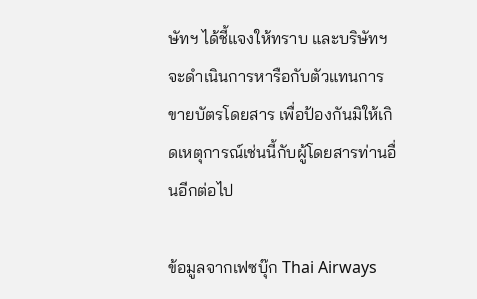ษัทฯ ได้ชี้แจงให้ทราบ และบริษัทฯ จะดำเนินการหารือกับตัวแทนการขายบัตรโดยสาร เพื่อป้องกันมิให้เกิดเหตุการณ์เช่นนี้กับผู้โดยสารท่านอื่นอีกต่อไป

ข้อมูลจากเฟซบุ๊ก Thai Airways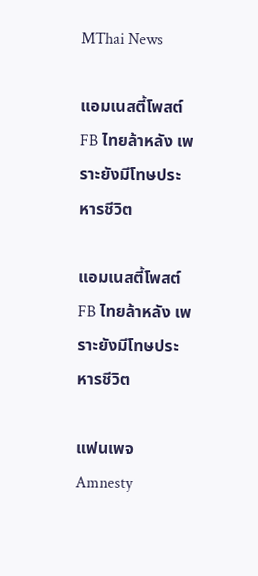MThai News

แอมเนสตี้โพสต์FB ไทยล้าหลัง เพราะยังมีโทษประหารชีวิต

แอมเนสตี้โพสต์FB ไทยล้าหลัง เพราะยังมีโทษประหารชีวิต

แฟนเพจ Amnesty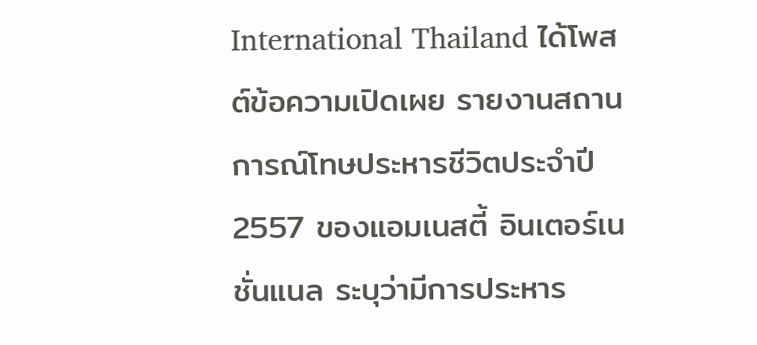International Thailand ได้โพสต์ข้อความเปิดเผย รายงานสถานการณ์โทษประหารชีวิตประจำปี 2557 ของแอมเนสตี้ อินเตอร์เนชั่นแนล ระบุว่ามีการประหาร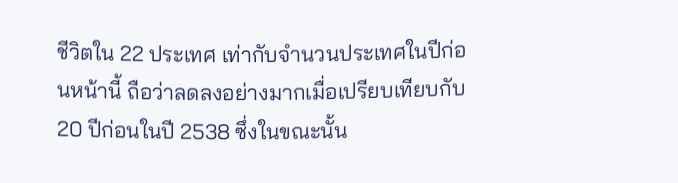ชีวิตใน 22 ประเทศ เท่ากับจำนวนประเทศในปีก่อนหน้านี้ ถือว่าลดลงอย่างมากเมื่อเปรียบเทียบกับ 20 ปีก่อนในปี 2538 ซึ่งในขณะนั้น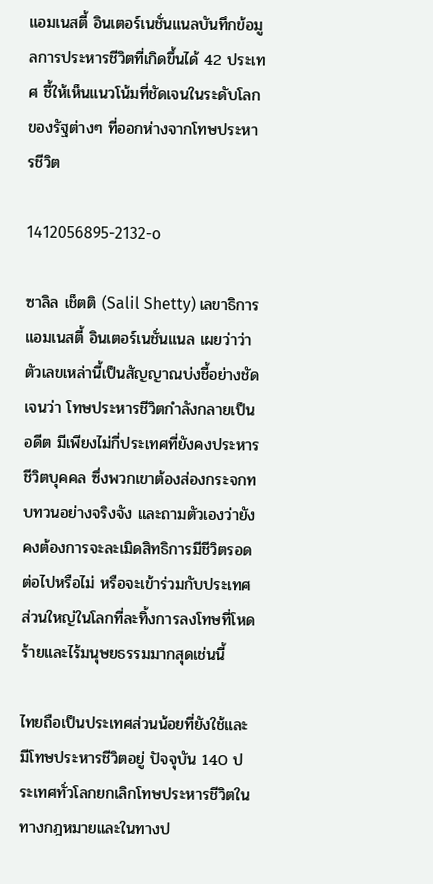แอมเนสตี้ อินเตอร์เนชั่นแนลบันทึกข้อมูลการประหารชีวิตที่เกิดขึ้นได้ 42 ประเทศ ชี้ให้เห็นแนวโน้มที่ชัดเจนในระดับโลกของรัฐต่างๆ ที่ออกห่างจากโทษประหารชีวิต

1412056895-2132-o

ซาลิล เช็ตติ (Salil Shetty) เลขาธิการแอมเนสตี้ อินเตอร์เนชั่นแนล เผยว่าว่า ตัวเลขเหล่านี้เป็นสัญญาณบ่งชี้อย่างชัดเจนว่า โทษประหารชีวิตกำลังกลายเป็นอดีต มีเพียงไม่กี่ประเทศที่ยังคงประหารชีวิตบุคคล ซึ่งพวกเขาต้องส่องกระจกทบทวนอย่างจริงจัง และถามตัวเองว่ายังคงต้องการจะละเมิดสิทธิการมีชีวิตรอดต่อไปหรือไม่ หรือจะเข้าร่วมกับประเทศส่วนใหญ่ในโลกที่ละทิ้งการลงโทษที่โหดร้ายและไร้มนุษยธรรมมากสุดเช่นนี้

ไทยถือเป็นประเทศส่วนน้อยที่ยังใช้และมีโทษประหารชีวิตอยู่ ปัจจุบัน 140 ประเทศทั่วโลกยกเลิกโทษประหารชีวิตในทางกฎหมายและในทางป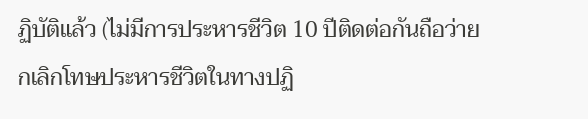ฏิบัติแล้ว (ไม่มีการประหารชีวิต 10 ปีติดต่อกันถือว่ายกเลิกโทษประหารชีวิตในทางปฏิ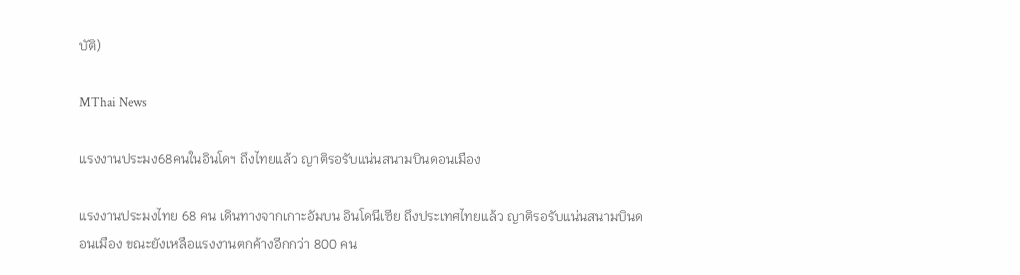บัติ)

MThai News

แรงงานประมง68คนในอินโดฯ ถึงไทยแล้ว ญาติรอรับแน่นสนามบินดอนเมือง

แรงงานประมงไทย 68 คน เดินทางจากเกาะอัมบน อินโดนีเซีย ถึงประเทศไทยแล้ว ญาติรอรับแน่นสนามบินดอนเมือง ขณะยังเหลือแรงงานตกค้างอีกกว่า 800 คน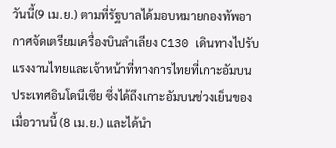วันนี้(9 เม.ย.) ตามที่รัฐบาลได้มอบหมายกองทัพอากาศจัดเตรียมเครื่องบินลำเลียง C130 เดินทางไปรับแรงงานไทยและเจ้าหน้าที่ทางการไทยที่เกาะอัมบน ประเทศอินโดนีเซีย ซึ่งได้ถึงเกาะอัมบนช่วงเย็นของเมื่อวานนี้ (8 เม.ย.) และได้นำ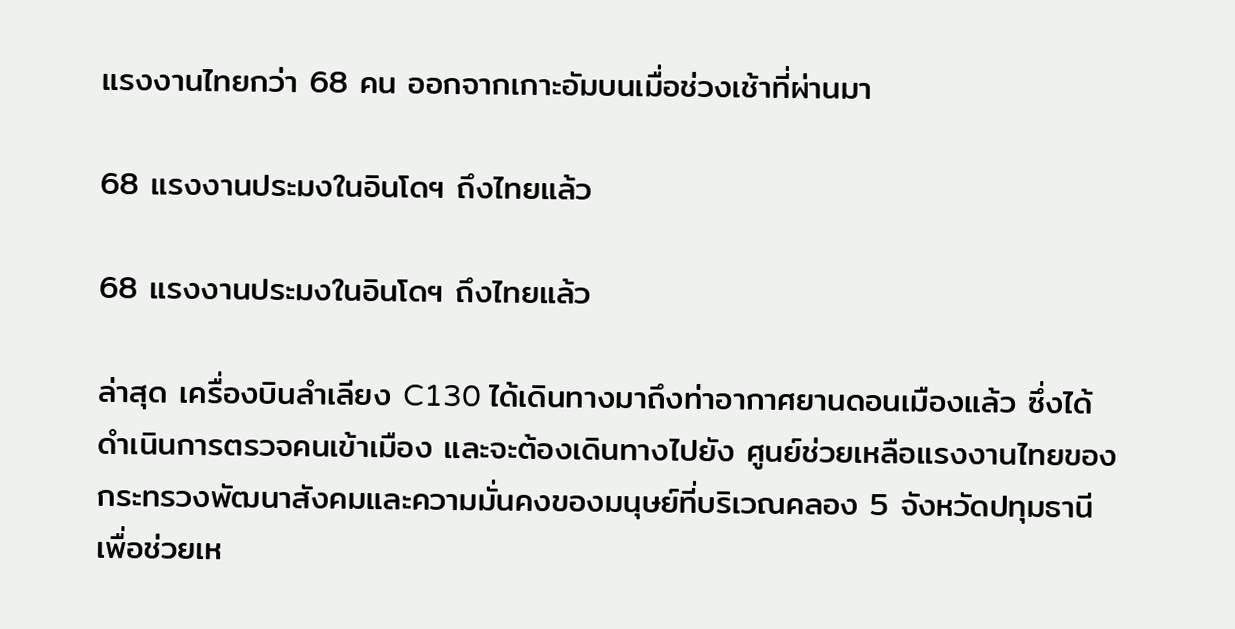แรงงานไทยกว่า 68 คน ออกจากเกาะอัมบนเมื่อช่วงเช้าที่ผ่านมา

68 แรงงานประมงในอินโดฯ ถึงไทยแล้ว

68 แรงงานประมงในอินโดฯ ถึงไทยแล้ว

ล่าสุด เครื่องบินลำเลียง C130 ได้เดินทางมาถึงท่าอากาศยานดอนเมืองแล้ว ซึ่งได้ดำเนินการตรวจคนเข้าเมือง และจะต้องเดินทางไปยัง ศูนย์ช่วยเหลือแรงงานไทยของกระทรวงพัฒนาสังคมและความมั่นคงของมนุษย์ที่บริเวณคลอง 5 จังหวัดปทุมธานี เพื่อช่วยเห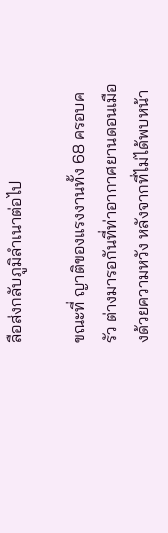ลือส่งกลับภูมิลำเนาต่อไป

ขณะที่ ญาติของแรงงานทั้ง 68 ครอบครัว ต่างมารอกันที่ท่าอากาศยานดอนเมืองด้วยความหวัง หลังจากที่ไม่ได้พบหน้า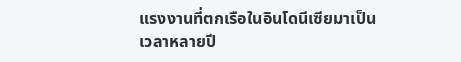แรงงานที่ตกเรือในอินโดนีเซียมาเป็นเวลาหลายปี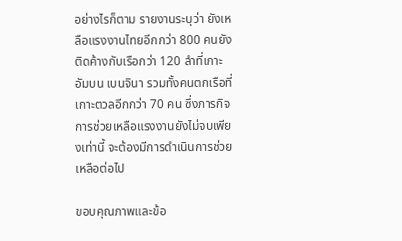อย่างไรก็ตาม รายงานระบุว่า ยังเหลือแรงงานไทยอีกกว่า 800 คนยังติดค้างกับเรือกว่า 120 ลำที่เกาะอัมบน เบนจินา รวมทั้งคนตกเรือที่เกาะตวลอีกกว่า 70 คน ซึ่งภารกิจการช่วยเหลือแรงงานยังไม่จบเพียงเท่านี้ จะต้องมีการดำเนินการช่วยเหลือต่อไป

ขอบคุณภาพและข้อ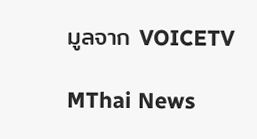มูลจาก VOICETV

MThai News